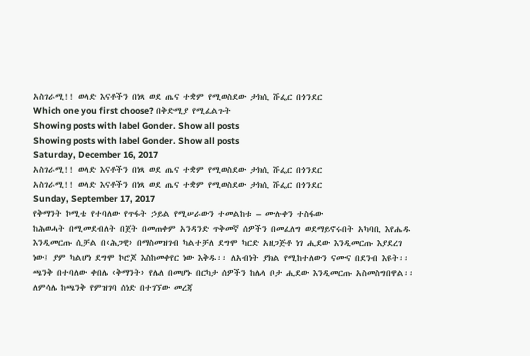አስገራሚ!! ወላድ እናቶችን በነጻ ወደ ጤና ተቋም የሚወስደው ታክሲ ሹፌር በጎንደር
Which one you first choose? በቅድሚያ የሚፈልጉት
Showing posts with label Gonder. Show all posts
Showing posts with label Gonder. Show all posts
Saturday, December 16, 2017
አስገራሚ!! ወላድ እናቶችን በነጻ ወደ ጤና ተቋም የሚወስደው ታክሲ ሹፌር በጎንደር
አስገራሚ!! ወላድ እናቶችን በነጻ ወደ ጤና ተቋም የሚወስደው ታክሲ ሹፌር በጎንደር
Sunday, September 17, 2017
የቅማንት ኮሚቴ የተባለው የጥፋት ኃይል የሚሠራውን ተመልከቱ – ሙሉቀን ተስፋው
ከሕወሓት በሚመደብለት በጀት በመጠቀም አንዳንድ ጥቅመኛ ሰዎችን በመፈለግ ወደማይኖሩበት አካባቢ እየሔዱ እንዲመርጡ ሲቻል በ‹ሕጋዊ› በማስመዝገብ ካልተቻለ ደግሞ ካርድ አዘጋጅቶ ነገ ሒደው እንዲመርጡ እያደረገ ነው፤ ያም ካልሆነ ደግሞ ኮሮጆ እስከመቀየር ነው እቅዱ፡፡ ለአብነት ያክል የሚከተለውን ናሙና በደንብ እዩት፡፡
ጫንቅ በተባለው ቀበሌ ‹ቅማንት› የሌለ በመሆኑ በርካታ ሰዎችን ከሌላ ቦታ ሒደው እንዲመርጡ አስመስግበዋል፡፡ ለምሳሌ ከጫንቅ የምዝገባ ሰነድ በተገኘው መረጃ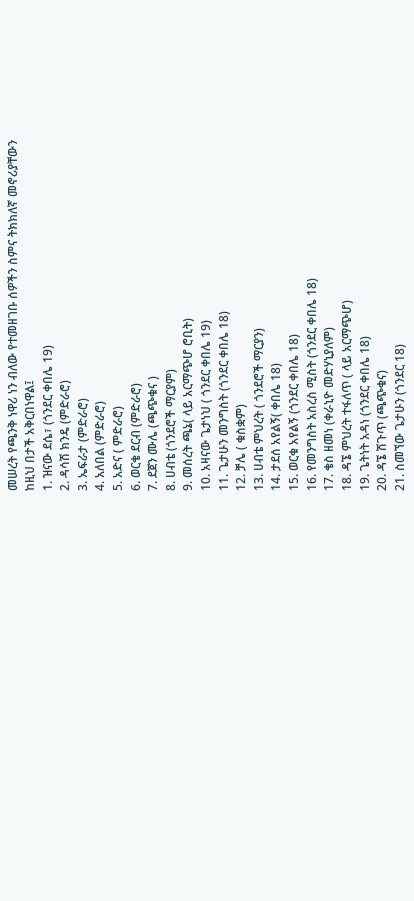መሠረት የጫንቅ ነዋሪ ነን ብለው የተመዘገቡ ሰዎችን ስምና ትክክለኛ መኖሪያቸውን ከዚህ በታች አቅርበነዋል፤
1. ዝናው ደሴ፣ (ጎንደር ቀበሌ 19)
2. ዳሳሽ ክንዴ (ምድራሮ)
3. ኤፍራታ (ምድራሮ)
4. አለበል (ምድራሮ)
5. አድና ( ምድራሮ)
6. ወርቄ ደርብ (ምድራሮ)
7. ደጀን ሙሌ (ጫጭቁና )
8. ሀብቴ (ጎንደሮች ማርያም)
9. መሰረት ጫኔ( ላይ አርማጭሆ ሮቢት)
10. አዛናው ጌታነህ ( ጎንደር ቀበሌ 19)
11. ጌታሁን መንግስት (ጎንደር ቀበሌ 18)
12. ቻሌ ( ቁስቋም)
13. ሀብቴ ምህረት ( ጎንደሮች ማርያን)
14. ታደሰ አየልኝ( ቀበሌ 18)
15. ወርቁ አየልኝ (ጎንደር ቀበሌ 18)
16. የመንግስት አስረስ ሚስት (ጎንደር ቀበሌ 18)
17. ቄስ ዘመነ (ቀራኒዮ መድሃኒያለም)
18. ዳኜ ምህረት ተፋለጥ ( ላይ አርማጭሆ)
19. ጌትነት አዳነ (ጎንደር ቀበሌ 18)
20. ዳኜ ሽጉጥ (ጫጭቁና)
21. ስመኘው ጌታሁን (ጎንደር 18)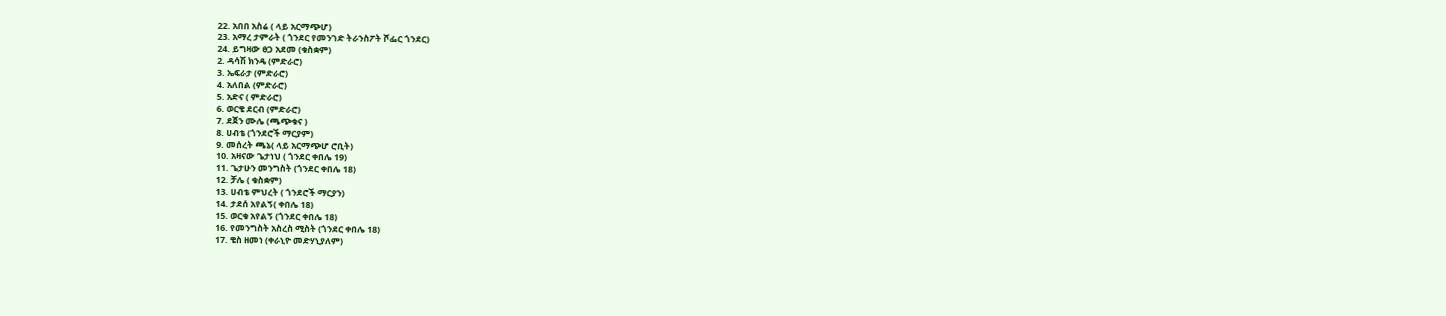22. አበበ አስሬ ( ላይ አርማጭሆ)
23. አማረ ታምራት ( ጎንደር የመንገድ ትራንስፖት ሾፌር ጎንደር)
24. ይግዛው ፀጋ አደመ (ቁስቋም)
2. ዳሳሽ ክንዴ (ምድራሮ)
3. ኤፍራታ (ምድራሮ)
4. አለበል (ምድራሮ)
5. አድና ( ምድራሮ)
6. ወርቄ ደርብ (ምድራሮ)
7. ደጀን ሙሌ (ጫጭቁና )
8. ሀብቴ (ጎንደሮች ማርያም)
9. መሰረት ጫኔ( ላይ አርማጭሆ ሮቢት)
10. አዛናው ጌታነህ ( ጎንደር ቀበሌ 19)
11. ጌታሁን መንግስት (ጎንደር ቀበሌ 18)
12. ቻሌ ( ቁስቋም)
13. ሀብቴ ምህረት ( ጎንደሮች ማርያን)
14. ታደሰ አየልኝ( ቀበሌ 18)
15. ወርቁ አየልኝ (ጎንደር ቀበሌ 18)
16. የመንግስት አስረስ ሚስት (ጎንደር ቀበሌ 18)
17. ቄስ ዘመነ (ቀራኒዮ መድሃኒያለም)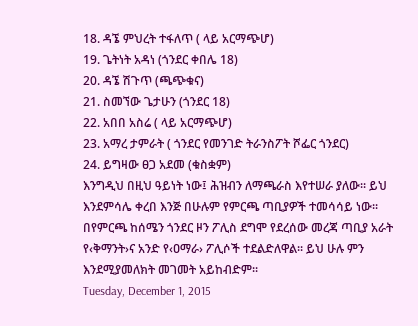18. ዳኜ ምህረት ተፋለጥ ( ላይ አርማጭሆ)
19. ጌትነት አዳነ (ጎንደር ቀበሌ 18)
20. ዳኜ ሽጉጥ (ጫጭቁና)
21. ስመኘው ጌታሁን (ጎንደር 18)
22. አበበ አስሬ ( ላይ አርማጭሆ)
23. አማረ ታምራት ( ጎንደር የመንገድ ትራንስፖት ሾፌር ጎንደር)
24. ይግዛው ፀጋ አደመ (ቁስቋም)
እንግዲህ በዚህ ዓይነት ነው፤ ሕዝብን ለማጫራስ እየተሠራ ያለው፡፡ ይህ እንደምሳሌ ቀረበ እንጅ በሁሉም የምርጫ ጣቢያዎች ተመሳሳይ ነው፡፡በየምርጫ ከሰሜን ጎንደር ዞን ፖሊስ ደግሞ የደረሰው መረጃ ጣቢያ አራት የ‹ቅማንት›ና አንድ የ‹ዐማራ› ፖሊሶች ተደልድለዋል፡፡ ይህ ሁሉ ምን እንደሚያመለክት መገመት አይከብድም፡፡
Tuesday, December 1, 2015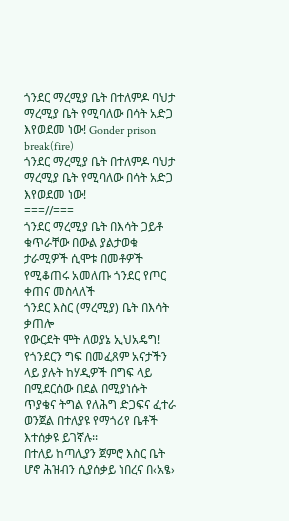ጎንደር ማረሚያ ቤት በተለምዶ ባህታ ማረሚያ ቤት የሚባለው በሳት አድጋ እየወደመ ነው! Gonder prison break(fire)
ጎንደር ማረሚያ ቤት በተለምዶ ባህታ ማረሚያ ቤት የሚባለው በሳት አድጋ እየወደመ ነው!
===//===
ጎንደር ማረሚያ ቤት በእሳት ጋይቶ ቁጥራቸው በውል ያልታወቁ ታራሚዎች ሲሞቱ በመቶዎች የሚቆጠሩ አመለጡ ጎንደር የጦር ቀጠና መስላለች
ጎንደር እስር (ማረሚያ) ቤት በእሳት ቃጠሎ
የውርደት ሞት ለወያኔ ኢህአዴግ!
የጎንደርን ግፍ በመፈጸም አናታችን ላይ ያሉት ከሃዲዎች በግፍ ላይ በሚደርሰው በደል በሚያነሱት ጥያቄና ትግል የለሕግ ድጋፍና ፈተራ ወንጀል በተለያዩ የማጎሪየ ቤቶች እተሰቃዩ ይገኛሉ፡፡
በተለይ ከጣሊያን ጀምሮ እስር ቤት ሆኖ ሕዝብን ሲያሰቃይ ነበረና በ‹አፄ›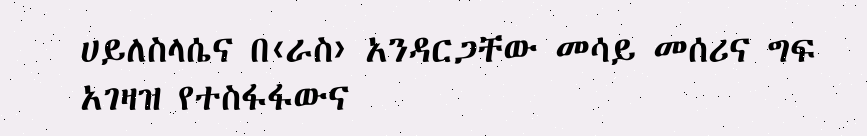ሀይለስላሴና በ‹ራስ› አንዳርጋቸው መሳይ መሰሪና ግፍ አገዛዝ የተስፋፋውና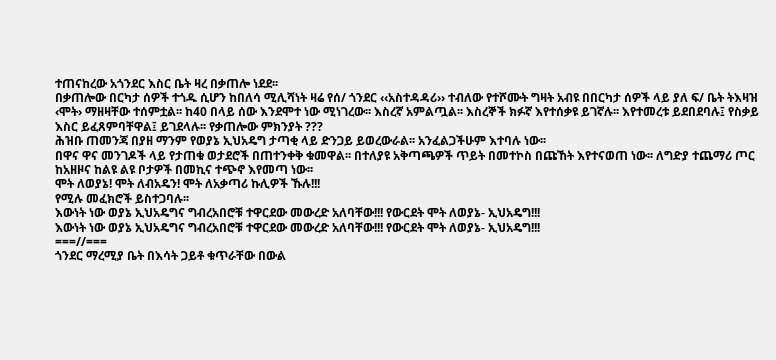ተጠናከረው አጎንደር እስር ቤት ዛረ በቃጠሎ ነደደ፡፡
በቃጠሎው በርካታ ሰዎች ተጎዱ ሲሆን ከበለሳ ሚሊሻነት ዛሬ የሰ/ ጎንደር ‹‹አስተዳዳሪ›› ተብለው የተሾሙት ግዛት አብዩ በበርካታ ሰዎች ላይ ያለ ፍ/ ቤት ትእዛዝ ‹ሞት› ማዘዛቸው ተሰምቷል፡፡ ከ40 በላይ ሰው እንደሞተ ነው ሚነገረው፡፡ እስረኛ አምልጧል፡፡ እስረኞች ክፉኛ እየተሰቃዩ ይገኛሉ፡፡ እየተመረቱ ይደበደባሉ፤ የስቃይ እስር ይፈጸምባቸዋል፤ ይገደላሉ፡፡ የቃጠሎው ምክንያት ???
ሕዝቡ ጠመንጃ በያዘ ማንም የወያኔ ኢህአዴግ ታጣቂ ላይ ድንጋይ ይወረውራል፡፡ አንፈልጋችሁም እተባሉ ነው፡፡
በዋና ዋና መንገዶች ላይ የታጠቁ ወታደሮች በጠተንቀቅ ቁመዋል፡፡ በተለያዩ አቅጣጫዎች ጥይት በመተኮስ በጩኸት እየተናወጠ ነው፡፡ ለግድያ ተጨማሪ ጦር ከአዘዞና ከልዩ ልዩ ቦታዎች በመኪና ተጭኖ እየመጣ ነው፡፡
ሞት ለወያኔ! ሞት ለብአዴን! ሞት ለአቃጣሪ ኩሊዎች ኹሉ!!!
የሚሉ መፈክሮች ይስተጋባሉ፡፡
እውነት ነው ወያኔ ኢህአዴግና ግብረአበሮቹ ተዋርደው መውረድ አለባቸው!!! የውርደት ሞት ለወያኔ- ኢህአዴግ!!!
እውነት ነው ወያኔ ኢህአዴግና ግብረአበሮቹ ተዋርደው መውረድ አለባቸው!!! የውርደት ሞት ለወያኔ- ኢህአዴግ!!!
===//===
ጎንደር ማረሚያ ቤት በእሳት ጋይቶ ቁጥራቸው በውል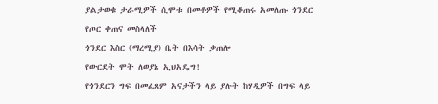ያልታወቁ ታራሚዎች ሲሞቱ በመቶዎች የሚቆጠሩ አመለጡ ጎንደር የጦር ቀጠና መስላለች
ጎንደር እስር (ማረሚያ) ቤት በእሳት ቃጠሎ
የውርደት ሞት ለወያኔ ኢህአዴግ!
የጎንደርን ግፍ በመፈጸም አናታችን ላይ ያሉት ከሃዲዎች በግፍ ላይ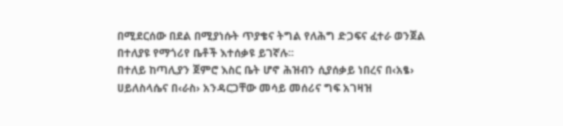በሚደርሰው በደል በሚያነሱት ጥያቄና ትግል የለሕግ ድጋፍና ፈተራ ወንጀል በተለያዩ የማጎሪየ ቤቶች እተሰቃዩ ይገኛሉ፡፡
በተለይ ከጣሊያን ጀምሮ እስር ቤት ሆኖ ሕዝብን ሲያሰቃይ ነበረና በ‹አፄ› ሀይለስላሴና በ‹ራስ› አንዳርጋቸው መሳይ መሰሪና ግፍ አገዛዝ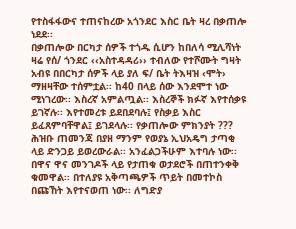የተስፋፋውና ተጠናከረው አጎንደር እስር ቤት ዛረ በቃጠሎ ነደደ፡፡
በቃጠሎው በርካታ ሰዎች ተጎዱ ሲሆን ከበለሳ ሚሊሻነት ዛሬ የሰ/ ጎንደር ‹‹አስተዳዳሪ›› ተብለው የተሾሙት ግዛት አብዩ በበርካታ ሰዎች ላይ ያለ ፍ/ ቤት ትእዛዝ ‹ሞት› ማዘዛቸው ተሰምቷል፡፡ ከ40 በላይ ሰው እንደሞተ ነው ሚነገረው፡፡ እስረኛ አምልጧል፡፡ እስረኞች ክፉኛ እየተሰቃዩ ይገኛሉ፡፡ እየተመረቱ ይደበደባሉ፤ የስቃይ እስር ይፈጸምባቸዋል፤ ይገደላሉ፡፡ የቃጠሎው ምክንያት ???
ሕዝቡ ጠመንጃ በያዘ ማንም የወያኔ ኢህአዴግ ታጣቂ ላይ ድንጋይ ይወረውራል፡፡ አንፈልጋችሁም እተባሉ ነው፡፡
በዋና ዋና መንገዶች ላይ የታጠቁ ወታደሮች በጠተንቀቅ ቁመዋል፡፡ በተለያዩ አቅጣጫዎች ጥይት በመተኮስ በጩኸት እየተናወጠ ነው፡፡ ለግድያ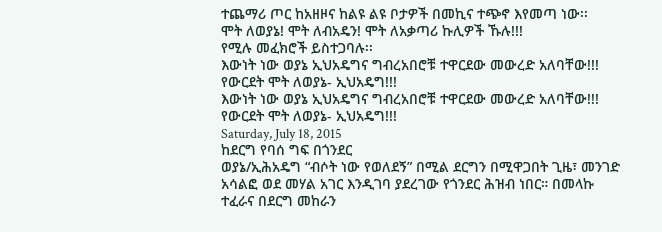ተጨማሪ ጦር ከአዘዞና ከልዩ ልዩ ቦታዎች በመኪና ተጭኖ እየመጣ ነው፡፡
ሞት ለወያኔ! ሞት ለብአዴን! ሞት ለአቃጣሪ ኩሊዎች ኹሉ!!!
የሚሉ መፈክሮች ይስተጋባሉ፡፡
እውነት ነው ወያኔ ኢህአዴግና ግብረአበሮቹ ተዋርደው መውረድ አለባቸው!!! የውርደት ሞት ለወያኔ- ኢህአዴግ!!!
እውነት ነው ወያኔ ኢህአዴግና ግብረአበሮቹ ተዋርደው መውረድ አለባቸው!!! የውርደት ሞት ለወያኔ- ኢህአዴግ!!!
Saturday, July 18, 2015
ከደርግ የባሰ ግፍ በጎንደር
ወያኔ/ኢሕአዴግ “ብሶት ነው የወለደኝ” በሚል ደርግን በሚዋጋበት ጊዜ፣ መንገድ አሳልፎ ወደ መሃል አገር እንዲገባ ያደረገው የጎንደር ሕዝብ ነበር። በመላኩ ተፈራና በደርግ መከራን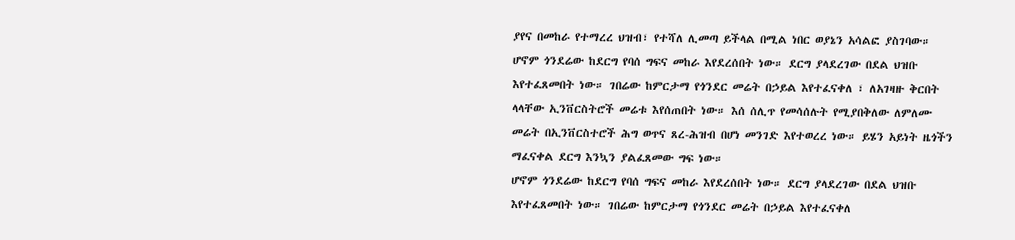ያየና በመከራ የተማረረ ህዝብ፣ የተሻለ ሊመጣ ይችላል በሚል ነበር ወያኔን አሳልፎ ያስገባው።
ሆኖም ጎንደሬው ከደርግ የባሰ ግፍና መከራ እየደረሰበት ነው። ደርግ ያላደረገው በደል ህዝቡ እየተፈጸመበት ነው። ገበሬው ከምርታማ የጎንደር መሬት በኃይል እየተፈናቀለ ፣ ለአገዛዙ ቅርበት ላላቸው ኢንቨርስትሮች መሬቱ እየሰጠበት ነው። እሰ ሰሊጥ የመሳሰሉት የሚያበቅለው ለምለሙ መሬት በኢንቨርስተሮች ሕግ ወጥና ጸረ-ሕዝብ በሆነ መንገድ እየተወረረ ነው። ይሄን አይነት ዜጎችን ማፈናቀል ደርግ እንኳን ያልፈጸመው ግፍ ነው።
ሆኖም ጎንደሬው ከደርግ የባሰ ግፍና መከራ እየደረሰበት ነው። ደርግ ያላደረገው በደል ህዝቡ እየተፈጸመበት ነው። ገበሬው ከምርታማ የጎንደር መሬት በኃይል እየተፈናቀለ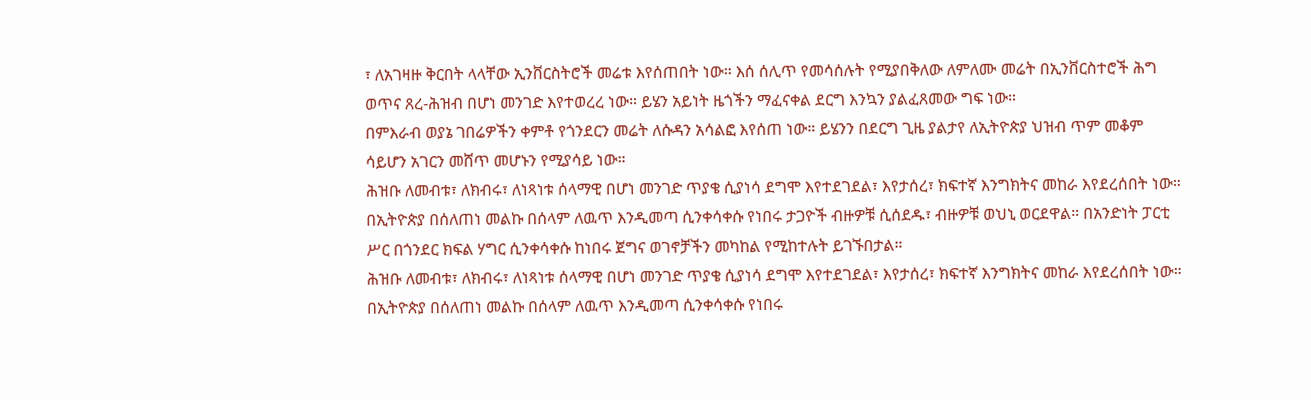፣ ለአገዛዙ ቅርበት ላላቸው ኢንቨርስትሮች መሬቱ እየሰጠበት ነው። እሰ ሰሊጥ የመሳሰሉት የሚያበቅለው ለምለሙ መሬት በኢንቨርስተሮች ሕግ ወጥና ጸረ-ሕዝብ በሆነ መንገድ እየተወረረ ነው። ይሄን አይነት ዜጎችን ማፈናቀል ደርግ እንኳን ያልፈጸመው ግፍ ነው።
በምእራብ ወያኔ ገበሬዎችን ቀምቶ የጎንደርን መሬት ለሱዳን አሳልፎ እየሰጠ ነው። ይሄንን በደርግ ጊዜ ያልታየ ለኢትዮጵያ ህዝብ ጥም መቆም ሳይሆን አገርን መሸጥ መሆኑን የሚያሳይ ነው።
ሕዝቡ ለመብቱ፣ ለክብሩ፣ ለነጻነቱ ሰላማዊ በሆነ መንገድ ጥያቄ ሲያነሳ ደግሞ እየተደገደል፣ እየታሰረ፣ ክፍተኛ እንግክትና መከራ እየደረሰበት ነው። በኢትዮጵያ በሰለጠነ መልኩ በሰላም ለዉጥ እንዲመጣ ሲንቀሳቀሱ የነበሩ ታጋዮች ብዙዎቹ ሲሰደዱ፣ ብዙዎቹ ወህኒ ወርደዋል። በአንድነት ፓርቲ ሥር በጎንደር ክፍል ሃግር ሲንቀሳቀሱ ከነበሩ ጀግና ወገኖቻችን መካከል የሚከተሉት ይገኙበታል።
ሕዝቡ ለመብቱ፣ ለክብሩ፣ ለነጻነቱ ሰላማዊ በሆነ መንገድ ጥያቄ ሲያነሳ ደግሞ እየተደገደል፣ እየታሰረ፣ ክፍተኛ እንግክትና መከራ እየደረሰበት ነው። በኢትዮጵያ በሰለጠነ መልኩ በሰላም ለዉጥ እንዲመጣ ሲንቀሳቀሱ የነበሩ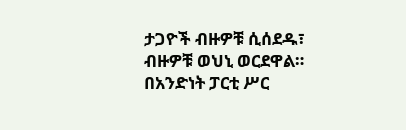ታጋዮች ብዙዎቹ ሲሰደዱ፣ ብዙዎቹ ወህኒ ወርደዋል። በአንድነት ፓርቲ ሥር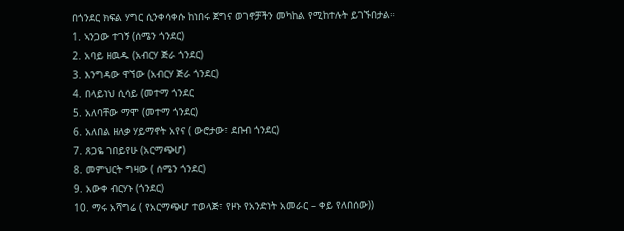በጎንደር ክፍል ሃግር ሲንቀሳቀሱ ከነበሩ ጀግና ወገኖቻችን መካከል የሚከተሉት ይገኙበታል።
1. ኣንጋው ተገኝ (ሰሜን ጎንደር)
2. አባይ ዘዉዱ (አብርሃ ጅራ ጎንደር)
3. እንግዳው ዋኘው (አብርሃ ጅራ ጎንደር)
4. በላይነህ ሲሳይ (መተማ ጎንደር
5. አለባቸው ማሞ (መተማ ጎንደር)
6. አለበል ዘለቃ ሃይማኖት አየና ( ውሮታው፣ ደቡብ ጎንደር)
7. ጸጋዬ ገበይየሁ (አርማጭሆ)
8. መምህርት ግዛው ( ሰሜን ጎንደር)
9. አውቀ ብርሃኑ (ጎንደር)
10. ማሩ አሻግሬ ( የአርማጭሆ ተወላጅ፣ የዞኑ የአንድነት አመራር – ቀይ የለበሰው))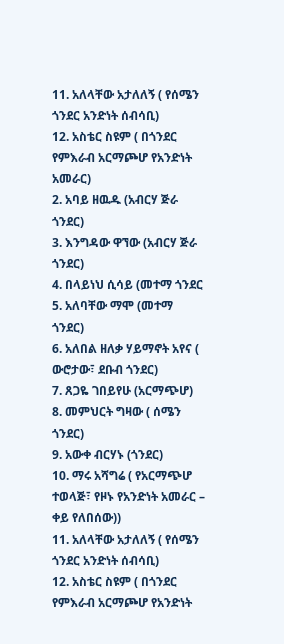11. አለላቸው አታለለኝ ( የሰሜን ጎንደር አንድነት ሰብሳቢ)
12. አስቴር ስዩም ( በጎንደር የምእራብ አርማጮሆ የአንድነት አመራር)
2. አባይ ዘዉዱ (አብርሃ ጅራ ጎንደር)
3. እንግዳው ዋኘው (አብርሃ ጅራ ጎንደር)
4. በላይነህ ሲሳይ (መተማ ጎንደር
5. አለባቸው ማሞ (መተማ ጎንደር)
6. አለበል ዘለቃ ሃይማኖት አየና ( ውሮታው፣ ደቡብ ጎንደር)
7. ጸጋዬ ገበይየሁ (አርማጭሆ)
8. መምህርት ግዛው ( ሰሜን ጎንደር)
9. አውቀ ብርሃኑ (ጎንደር)
10. ማሩ አሻግሬ ( የአርማጭሆ ተወላጅ፣ የዞኑ የአንድነት አመራር – ቀይ የለበሰው))
11. አለላቸው አታለለኝ ( የሰሜን ጎንደር አንድነት ሰብሳቢ)
12. አስቴር ስዩም ( በጎንደር የምእራብ አርማጮሆ የአንድነት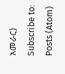አመራር)
Subscribe to:
Posts (Atom)